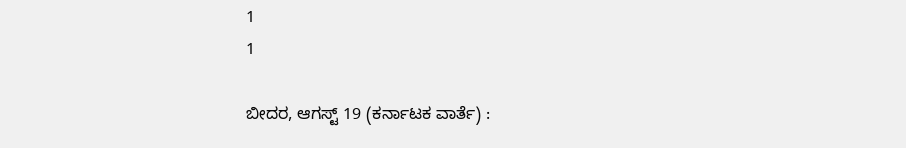1
1

ಬೀದರ, ಆಗಸ್ಟ್ 19 (ಕರ್ನಾಟಕ ವಾರ್ತೆ) :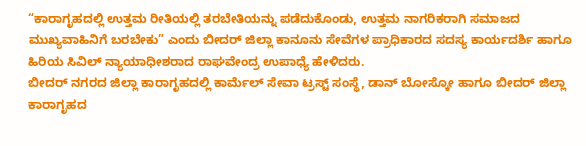“ಕಾರಾಗೃಹದಲ್ಲಿ ಉತ್ತಮ ರೀತಿಯಲ್ಲಿ ತರಬೇತಿಯನ್ನು ಪಡೆದುಕೊಂಡು, ಉತ್ತಮ ನಾಗರಿಕರಾಗಿ ಸಮಾಜದ ಮುಖ್ಯವಾಹಿನಿಗೆ ಬರಬೇಕು” ಎಂದು ಬೀದರ್ ಜಿಲ್ಲಾ ಕಾನೂನು ಸೇವೆಗಳ ಪ್ರಾಧಿಕಾರದ ಸದಸ್ಯ ಕಾರ್ಯದರ್ಶಿ ಹಾಗೂ ಹಿರಿಯ ಸಿವಿಲ್ ನ್ಯಾಯಾಧೀಶರಾದ ರಾಘವೇಂದ್ರ ಉಪಾಧ್ಯೆ ಹೇಳಿದರು.
ಬೀದರ್ ನಗರದ ಜಿಲ್ಲಾ ಕಾರಾಗೃಹದಲ್ಲಿ ಕಾರ್ಮೆಲ್ ಸೇವಾ ಟ್ರಸ್ಟ್ ಸಂಸ್ಥೆ, ಡಾನ್ ಬೋಸ್ಕೋ ಹಾಗೂ ಬೀದರ್ ಜಿಲ್ಲಾ ಕಾರಾಗೃಹದ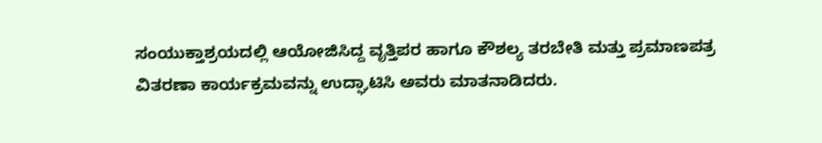ಸಂಯುಕ್ತಾಶ್ರಯದಲ್ಲಿ ಆಯೋಜಿಸಿದ್ದ ವೃತ್ತಿಪರ ಹಾಗೂ ಕೌಶಲ್ಯ ತರಬೇತಿ ಮತ್ತು ಪ್ರಮಾಣಪತ್ರ ವಿತರಣಾ ಕಾರ್ಯಕ್ರಮವನ್ನು ಉದ್ಘಾಟಿಸಿ ಅವರು ಮಾತನಾಡಿದರು.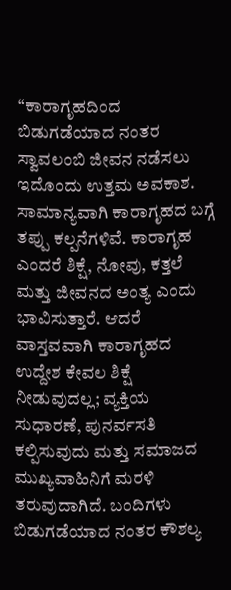“ಕಾರಾಗೃಹದಿಂದ ಬಿಡುಗಡೆಯಾದ ನಂತರ ಸ್ವಾವಲಂಬಿ ಜೀವನ ನಡೆಸಲು ಇದೊಂದು ಉತ್ತಮ ಅವಕಾಶ. ಸಾಮಾನ್ಯವಾಗಿ ಕಾರಾಗೃಹದ ಬಗ್ಗೆ ತಪ್ಪು ಕಲ್ಪನೆಗಳಿವೆ. ಕಾರಾಗೃಹ ಎಂದರೆ ಶಿಕ್ಷೆ, ನೋವು, ಕತ್ತಲೆ ಮತ್ತು ಜೀವನದ ಅಂತ್ಯ ಎಂದು ಭಾವಿಸುತ್ತಾರೆ. ಆದರೆ ವಾಸ್ತವವಾಗಿ ಕಾರಾಗೃಹದ ಉದ್ದೇಶ ಕೇವಲ ಶಿಕ್ಷೆ ನೀಡುವುದಲ್ಲ; ವ್ಯಕ್ತಿಯ ಸುಧಾರಣೆ, ಪುನರ್ವಸತಿ ಕಲ್ಪಿಸುವುದು ಮತ್ತು ಸಮಾಜದ ಮುಖ್ಯವಾಹಿನಿಗೆ ಮರಳಿ ತರುವುದಾಗಿದೆ. ಬಂದಿಗಳು ಬಿಡುಗಡೆಯಾದ ನಂತರ ಕೌಶಲ್ಯ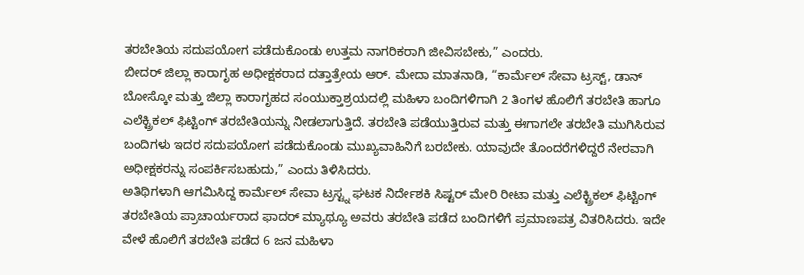ತರಬೇತಿಯ ಸದುಪಯೋಗ ಪಡೆದುಕೊಂಡು ಉತ್ತಮ ನಾಗರಿಕರಾಗಿ ಜೀವಿಸಬೇಕು,” ಎಂದರು.
ಬೀದರ್ ಜಿಲ್ಲಾ ಕಾರಾಗೃಹ ಅಧೀಕ್ಷಕರಾದ ದತ್ತಾತ್ರೇಯ ಆರ್. ಮೇದಾ ಮಾತನಾಡಿ, “ಕಾರ್ಮೆಲ್ ಸೇವಾ ಟ್ರಸ್ಟ್, ಡಾನ್ ಬೋಸ್ಕೋ ಮತ್ತು ಜಿಲ್ಲಾ ಕಾರಾಗೃಹದ ಸಂಯುಕ್ತಾಶ್ರಯದಲ್ಲಿ ಮಹಿಳಾ ಬಂದಿಗಳಿಗಾಗಿ 2 ತಿಂಗಳ ಹೊಲಿಗೆ ತರಬೇತಿ ಹಾಗೂ ಎಲೆಕ್ಟ್ರಿಕಲ್ ಫಿಟ್ಟಿಂಗ್ ತರಬೇತಿಯನ್ನು ನೀಡಲಾಗುತ್ತಿದೆ. ತರಬೇತಿ ಪಡೆಯುತ್ತಿರುವ ಮತ್ತು ಈಗಾಗಲೇ ತರಬೇತಿ ಮುಗಿಸಿರುವ ಬಂದಿಗಳು ಇದರ ಸದುಪಯೋಗ ಪಡೆದುಕೊಂಡು ಮುಖ್ಯವಾಹಿನಿಗೆ ಬರಬೇಕು. ಯಾವುದೇ ತೊಂದರೆಗಳಿದ್ದರೆ ನೇರವಾಗಿ ಅಧೀಕ್ಷಕರನ್ನು ಸಂಪರ್ಕಿಸಬಹುದು,” ಎಂದು ತಿಳಿಸಿದರು.
ಅತಿಥಿಗಳಾಗಿ ಆಗಮಿಸಿದ್ದ ಕಾರ್ಮೆಲ್ ಸೇವಾ ಟ್ರಸ್ಟ್ನ ಘಟಕ ನಿರ್ದೇಶಕಿ ಸಿಷ್ಟರ್ ಮೇರಿ ರೀಟಾ ಮತ್ತು ಎಲೆಕ್ಟ್ರಿಕಲ್ ಫಿಟ್ಟಿಂಗ್ ತರಬೇತಿಯ ಪ್ರಾಚಾರ್ಯರಾದ ಫಾದರ್ ಮ್ಯಾಥ್ಯೂ ಅವರು ತರಬೇತಿ ಪಡೆದ ಬಂದಿಗಳಿಗೆ ಪ್ರಮಾಣಪತ್ರ ವಿತರಿಸಿದರು. ಇದೇ ವೇಳೆ ಹೊಲಿಗೆ ತರಬೇತಿ ಪಡೆದ 6 ಜನ ಮಹಿಳಾ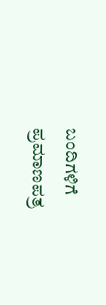ಬಂದಿಗಳಿಗೆ ಪ್ರಮಾಣಪತ್ರ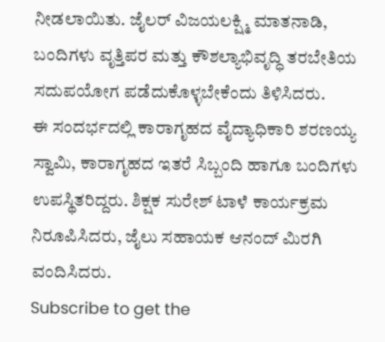ನೀಡಲಾಯಿತು. ಜೈಲರ್ ವಿಜಯಲಕ್ಷ್ಮಿ ಮಾತನಾಡಿ, ಬಂದಿಗಳು ವೃತ್ತಿಪರ ಮತ್ತು ಕೌಶಲ್ಯಾಭಿವೃದ್ಧಿ ತರಬೇತಿಯ ಸದುಪಯೋಗ ಪಡೆದುಕೊಳ್ಳಬೇಕೆಂದು ತಿಳಿಸಿದರು.
ಈ ಸಂದರ್ಭದಲ್ಲಿ ಕಾರಾಗೃಹದ ವೈದ್ಯಾಧಿಕಾರಿ ಶರಣಯ್ಯ ಸ್ವಾಮಿ, ಕಾರಾಗೃಹದ ಇತರೆ ಸಿಬ್ಬಂದಿ ಹಾಗೂ ಬಂದಿಗಳು ಉಪಸ್ಥಿತರಿದ್ದರು. ಶಿಕ್ಷಕ ಸುರೇಶ್ ಟಾಳೆ ಕಾರ್ಯಕ್ರಮ ನಿರೂಪಿಸಿದರು, ಜೈಲು ಸಹಾಯಕ ಆನಂದ್ ಮಿರಗಿ ವಂದಿಸಿದರು.
Subscribe to get the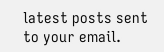latest posts sent to your email.